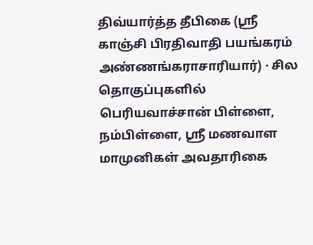திவ்யார்த்த தீபிகை (ஸ்ரீ காஞ்சி பிரதிவாதி பயங்கரம் அண்ணங்கராசாரியார்) · சில தொகுப்புகளில் பெரியவாச்சான் பிள்ளை, நம்பிள்ளை, ஸ்ரீ மணவாள மாமுனிகள் அவதாரிகை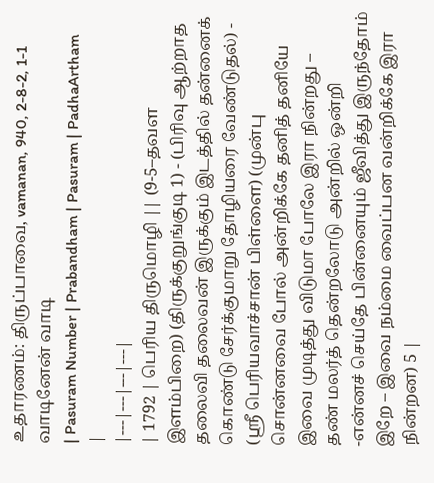உதாரணம்: திருப்பாவை, vamanan, 940, 2-8-2, 1-1 வாடினேன் வாடி
| Pasuram Number | Prabandham | Pasuram | PadhaArtham |
|---|---|---|---|
| 1792 | பெரிய திருமொழி || (9-5–தவள இளம்பிறை) (திருக்குறுங்குடி 1) - (பிரிவு ஆற்றாத தலைவி தலைவன் இருக்கும் இடத்தில் தன்னைக் கொண்டு சேர்க்குமாறு தோழியரை வேண்டுதல்) - (ஸ்ரீ பெரியவாச்சான் பிள்ளை) (முன்பு சொன்னவை போல் அன்றிக்கே தனித் தனியே இவை முடித்து விடுமா போலே இரா நின்றது – தண் மலர்த் தென்றலோடு அன்றில் ஒன்றி -என்னச் செய்தே பின்னையும் ஜீவித்து இருந்தோம் இறே – இவை நம்மை வைப்பன வன்றிக்கே இரா நின்றன) 5 |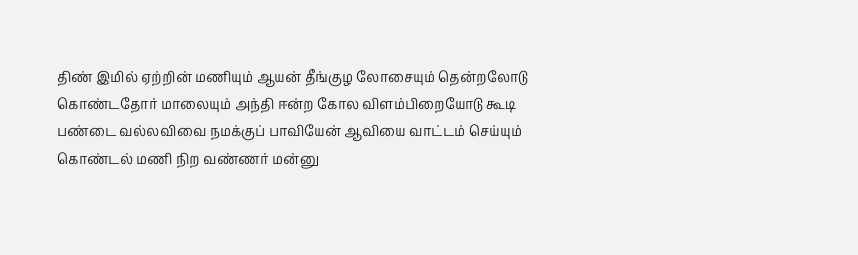திண் இமில் ஏற்றின் மணியும் ஆயன் தீங்குழ லோசையும் தென்றலோடு
கொண்டதோர் மாலையும் அந்தி ஈன்ற கோல விளம்பிறையோடு கூடி
பண்டை வல்லவிவை நமக்குப் பாவியேன் ஆவியை வாட்டம் செய்யும்
கொண்டல் மணி நிற வண்ணர் மன்னு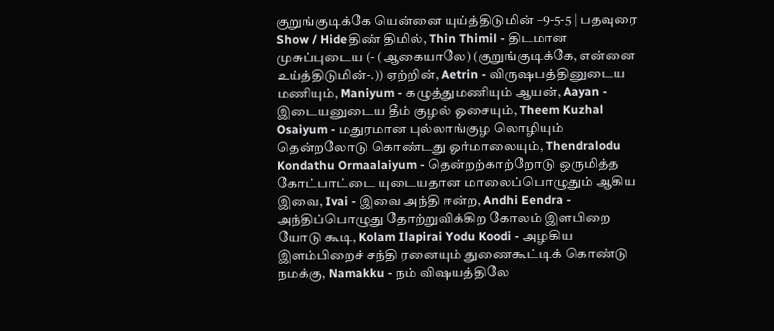குறுங்குடிக்கே யென்னை யுய்த்திடுமின் –9-5-5 | பதவுரை Show / Hideதிண் திமில், Thin Thimil - திடமான முசுப்புடைய (- (ஆகையாலே) (குறுங்குடிக்கே, என்னை உய்த்திடுமின்-.)) ஏற்றின், Aetrin - விருஷபத்தினுடைய மணியும், Maniyum - கழுத்துமணியும் ஆயன், Aayan - இடையனுடைய தீம் குழல் ஓசையும், Theem Kuzhal Osaiyum - மதுரமான புல்லாங்குழ லொழியும் தென்றலோடு கொண்டது ஓர்மாலையும், Thendralodu Kondathu Ormaalaiyum - தென்றற்காற்றோடு ஒருமித்த கோட்பாட்டை யுடையதான மாலைப்பொழுதும் ஆகிய இவை, Ivai - இவை அந்தி ஈன்ற, Andhi Eendra - அந்திப்பொழுது தோற்றுவிக்கிற கோலம் இளபிறை யோடு கூடி, Kolam Ilapirai Yodu Koodi - அழகிய இளம்பிறைச் சந்தி ரனையும் துணைகூட்டிக் கொண்டு நமக்கு, Namakku - நம் விஷயத்திலே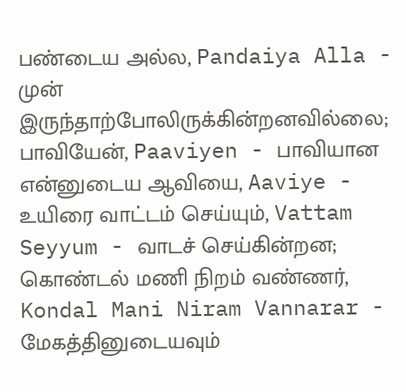பண்டைய அல்ல, Pandaiya Alla - முன் இருந்தாற்போலிருக்கின்றனவில்லை; பாவியேன், Paaviyen - பாவியான என்னுடைய ஆவியை, Aaviye - உயிரை வாட்டம் செய்யும், Vattam Seyyum - வாடச் செய்கின்றன; கொண்டல் மணி நிறம் வண்ணர், Kondal Mani Niram Vannarar - மேகத்தினுடையவும்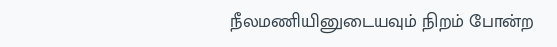நீலமணியினுடையவும் நிறம் போன்ற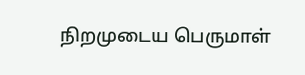நிறமுடைய பெருமாள்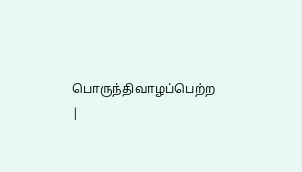பொருந்திவாழப்பெற்ற |